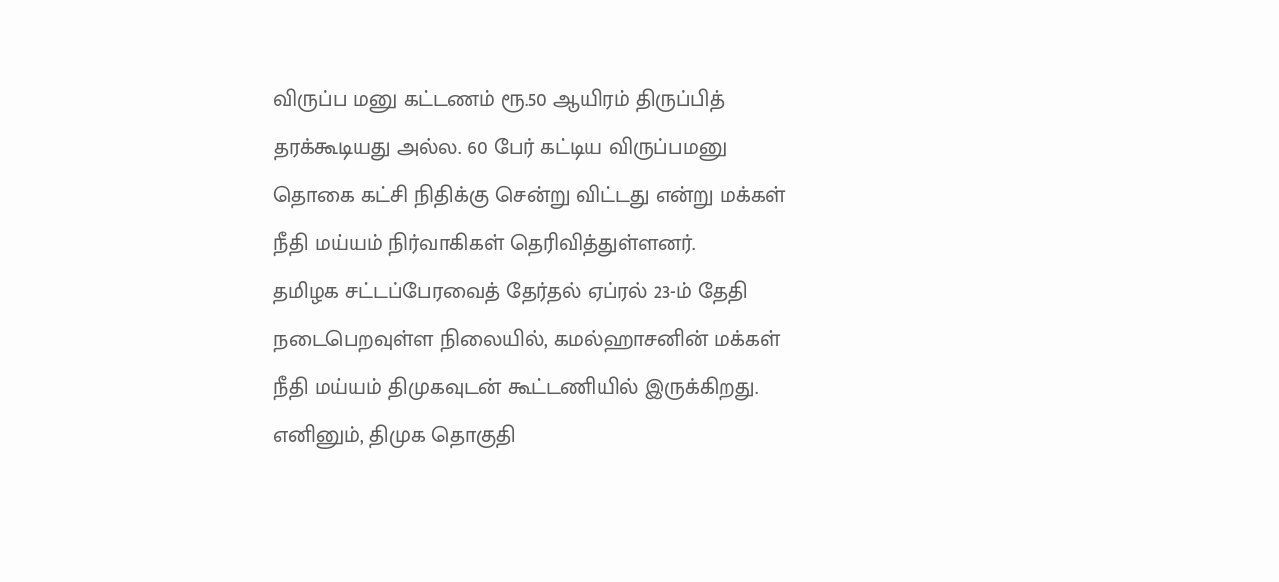விருப்ப மனு கட்டணம் ரூ.50 ஆயிரம் திருப்பித் தரக்கூடியது அல்ல. 60 பேர் கட்டிய விருப்பமனு தொகை கட்சி நிதிக்கு சென்று விட்டது என்று மக்கள் நீதி மய்யம் நிர்வாகிகள் தெரிவித்துள்ளனர்.
தமிழக சட்டப்பேரவைத் தேர்தல் ஏப்ரல் 23-ம் தேதி நடைபெறவுள்ள நிலையில், கமல்ஹாசனின் மக்கள் நீதி மய்யம் திமுகவுடன் கூட்டணியில் இருக்கிறது. எனினும், திமுக தொகுதி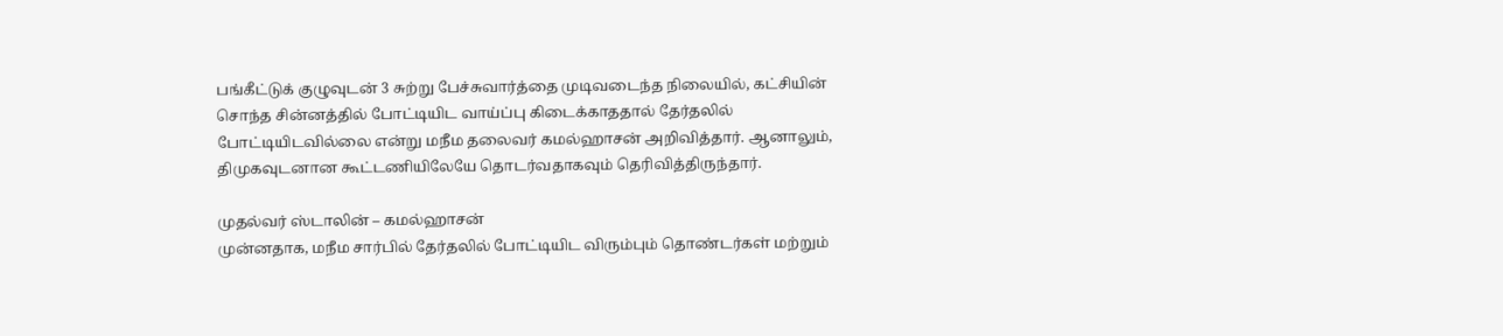பங்கீட்டுக் குழுவுடன் 3 சுற்று பேச்சுவார்த்தை முடிவடைந்த நிலையில், கட்சியின் சொந்த சின்னத்தில் போட்டியிட வாய்ப்பு கிடைக்காததால் தேர்தலில் போட்டியிடவில்லை என்று மநீம தலைவர் கமல்ஹாசன் அறிவித்தார். ஆனாலும், திமுகவுடனான கூட்டணியிலேயே தொடர்வதாகவும் தெரிவித்திருந்தார்.

முதல்வர் ஸ்டாலின் – கமல்ஹாசன்
முன்னதாக, மநீம சார்பில் தேர்தலில் போட்டியிட விரும்பும் தொண்டர்கள் மற்றும்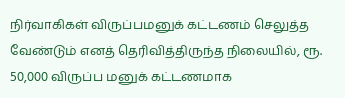நிர்வாகிகள் விருப்பமனுக் கட்டணம் செலுத்த வேண்டும் எனத் தெரிவித்திருந்த நிலையில், ரூ. 50,000 விருப்ப மனுக் கட்டணமாக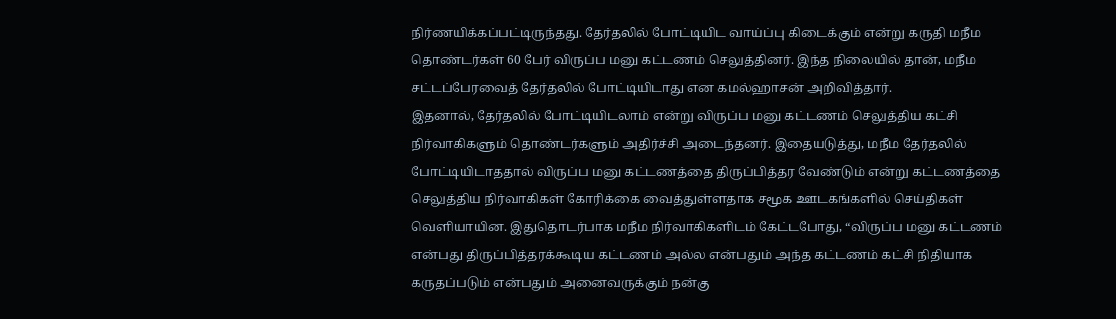நிர்ணயிக்கப்பட்டிருந்தது. தேர்தலில் போட்டியிட வாய்ப்பு கிடைக்கும் என்று கருதி மநீம தொண்டர்கள் 60 பேர் விருப்ப மனு கட்டணம் செலுத்தினர். இந்த நிலையில் தான், மநீம சட்டப்பேரவைத் தேர்தலில் போட்டியிடாது என கமல்ஹாசன் அறிவித்தார்.
இதனால், தேர்தலில் போட்டியிடலாம் என்று விருப்ப மனு கட்டணம் செலுத்திய கட்சி நிர்வாகிகளும் தொண்டர்களும் அதிர்ச்சி அடைந்தனர். இதையடுத்து, மநீம தேர்தலில் போட்டியிடாததால் விருப்ப மனு கட்டணத்தை திருப்பித்தர வேண்டும் என்று கட்டணத்தை செலுத்திய நிர்வாகிகள் கோரிக்கை வைத்துள்ளதாக சமூக ஊடகங்களில் செய்திகள் வெளியாயின. இதுதொடர்பாக மநீம நிர்வாகிகளிடம் கேட்டபோது, “விருப்ப மனு கட்டணம் என்பது திருப்பித்தரக்கூடிய கட்டணம் அல்ல என்பதும் அந்த கட்டணம் கட்சி நிதியாக கருதப்படும் என்பதும் அனைவருக்கும் நன்கு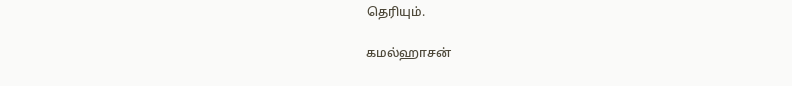தெரியும்.

கமல்ஹாசன்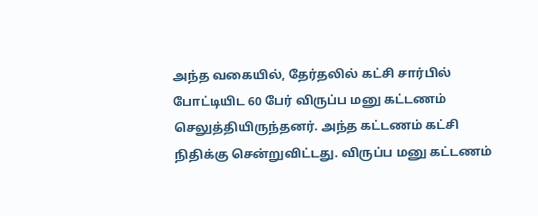அந்த வகையில், தேர்தலில் கட்சி சார்பில் போட்டியிட 60 பேர் விருப்ப மனு கட்டணம் செலுத்தியிருந்தனர். அந்த கட்டணம் கட்சி நிதிக்கு சென்றுவிட்டது. விருப்ப மனு கட்டணம்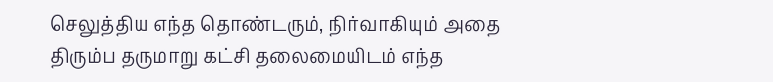செலுத்திய எந்த தொண்டரும், நிர்வாகியும் அதை திரும்ப தருமாறு கட்சி தலைமையிடம் எந்த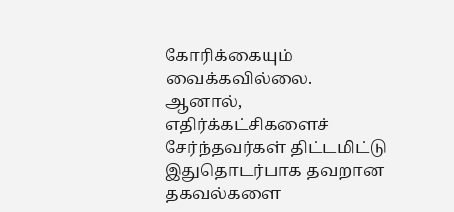கோரிக்கையும் வைக்கவில்லை. ஆனால், எதிர்க்கட்சிகளைச் சேர்ந்தவர்கள் திட்டமிட்டு இதுதொடர்பாக தவறான தகவல்களை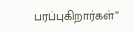பரப்புகிறார்கள்”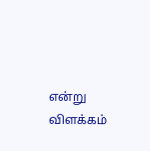என்று விளக்கம்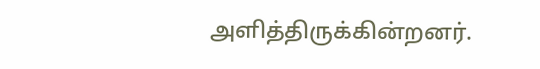அளித்திருக்கின்றனர்.